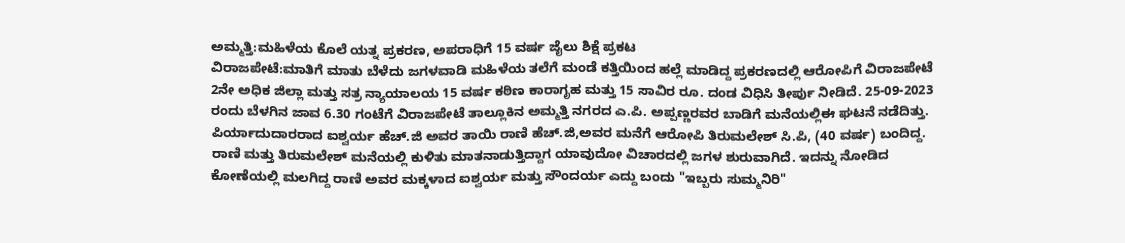ಅಮ್ಮತ್ತಿ:ಮಹಿಳೆಯ ಕೊಲೆ ಯತ್ನ ಪ್ರಕರಣ, ಅಪರಾಧಿಗೆ 15 ವರ್ಷ ಜೈಲು ಶಿಕ್ಷೆ ಪ್ರಕಟ
ವಿರಾಜಪೇಟೆ:ಮಾತಿಗೆ ಮಾತು ಬೆಳೆದು ಜಗಳವಾಡಿ ಮಹಿಳೆಯ ತಲೆಗೆ ಮಂಡೆ ಕತ್ತಿಯಿಂದ ಹಲ್ಲೆ ಮಾಡಿದ್ದ ಪ್ರಕರಣದಲ್ಲಿ ಆರೋಪಿಗೆ ವಿರಾಜಪೇಟೆ 2ನೇ ಅಧಿಕ ಜಿಲ್ಲಾ ಮತ್ತು ಸತ್ರ ನ್ಯಾಯಾಲಯ 15 ವರ್ಷ ಕಠಿಣ ಕಾರಾಗೃಹ ಮತ್ತು 15 ಸಾವಿರ ರೂ. ದಂಡ ವಿಧಿಸಿ ತೀರ್ಪು ನೀಡಿದೆ. 25-09-2023 ರಂದು ಬೆಳಗಿನ ಜಾವ 6.30 ಗಂಟೆಗೆ ವಿರಾಜಪೇಟೆ ತಾಲ್ಲೂಕಿನ ಅಮ್ಮತ್ತಿ ನಗರದ ಎ.ಪಿ. ಅಪ್ಪಣ್ಣರವರ ಬಾಡಿಗೆ ಮನೆಯಲ್ಲಿಈ ಘಟನೆ ನಡೆದಿತ್ತು.
ಪಿರ್ಯಾದುದಾರರಾದ ಐಶ್ವರ್ಯ ಹೆಚ್.ಜಿ ಅವರ ತಾಯಿ ರಾಣಿ ಹೆಚ್.ಜಿ,ಅವರ ಮನೆಗೆ ಆರೋಪಿ ತಿರುಮಲೇಶ್ ಸಿ.ಪಿ, (40 ವರ್ಷ) ಬಂದಿದ್ದ. ರಾಣಿ ಮತ್ತು ತಿರುಮಲೇಶ್ ಮನೆಯಲ್ಲಿ ಕುಳಿತು ಮಾತನಾಡುತ್ತಿದ್ದಾಗ ಯಾವುದೋ ವಿಚಾರದಲ್ಲಿ ಜಗಳ ಶುರುವಾಗಿದೆ. ಇದನ್ನು ನೋಡಿದ ಕೋಣೆಯಲ್ಲಿ ಮಲಗಿದ್ದ ರಾಣಿ ಅವರ ಮಕ್ಕಳಾದ ಐಶ್ವರ್ಯ ಮತ್ತು ಸೌಂದರ್ಯ ಎದ್ದು ಬಂದು "ಇಬ್ಬರು ಸುಮ್ಮನಿರಿ"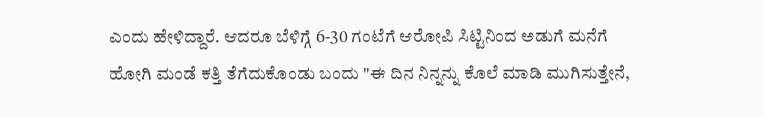ಎಂದು ಹೇಳಿದ್ದಾರೆ. ಆದರೂ ಬೆಳಿಗ್ಗೆ 6-30 ಗಂಟೆಗೆ ಆರೋಪಿ ಸಿಟ್ಟಿನಿಂದ ಅಡುಗೆ ಮನೆಗೆ ಹೋಗಿ ಮಂಡೆ ಕತ್ತಿ ತೆಗೆದುಕೊಂಡು ಬಂದು "ಈ ದಿನ ನಿನ್ನನ್ನು ಕೊಲೆ ಮಾಡಿ ಮುಗಿಸುತ್ತೇನೆ,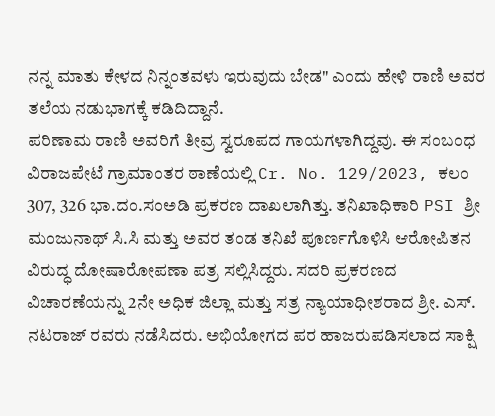ನನ್ನ ಮಾತು ಕೇಳದ ನಿನ್ನಂತವಳು ಇರುವುದು ಬೇಡ" ಎಂದು ಹೇಳಿ ರಾಣಿ ಅವರ ತಲೆಯ ನಡುಭಾಗಕ್ಕೆ ಕಡಿದಿದ್ದಾನೆ.
ಪರಿಣಾಮ ರಾಣಿ ಅವರಿಗೆ ತೀವ್ರ ಸ್ವರೂಪದ ಗಾಯಗಳಾಗಿದ್ದವು. ಈ ಸಂಬಂಧ ವಿರಾಜಪೇಟೆ ಗ್ರಾಮಾಂತರ ಠಾಣೆಯಲ್ಲಿ Cr. No. 129/2023, ಕಲಂ 307, 326 ಭಾ.ದಂ.ಸಂಅಡಿ ಪ್ರಕರಣ ದಾಖಲಾಗಿತ್ತು. ತನಿಖಾಧಿಕಾರಿ PSI ಶ್ರೀ ಮಂಜುನಾಥ್ ಸಿ.ಸಿ ಮತ್ತು ಅವರ ತಂಡ ತನಿಖೆ ಪೂರ್ಣಗೊಳಿಸಿ ಆರೋಪಿತನ ವಿರುದ್ಧ ದೋಷಾರೋಪಣಾ ಪತ್ರ ಸಲ್ಲಿಸಿದ್ದರು. ಸದರಿ ಪ್ರಕರಣದ ವಿಚಾರಣೆಯನ್ನು 2ನೇ ಅಧಿಕ ಜಿಲ್ಲಾ ಮತ್ತು ಸತ್ರ ನ್ಯಾಯಾಧೀಶರಾದ ಶ್ರೀ. ಎಸ್. ನಟರಾಜ್ ರವರು ನಡೆಸಿದರು. ಅಭಿಯೋಗದ ಪರ ಹಾಜರುಪಡಿಸಲಾದ ಸಾಕ್ಷಿ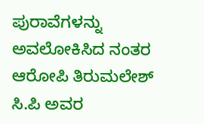ಪುರಾವೆಗಳನ್ನು ಅವಲೋಕಿಸಿದ ನಂತರ ಆರೋಪಿ ತಿರುಮಲೇಶ್ ಸಿ.ಪಿ ಅವರ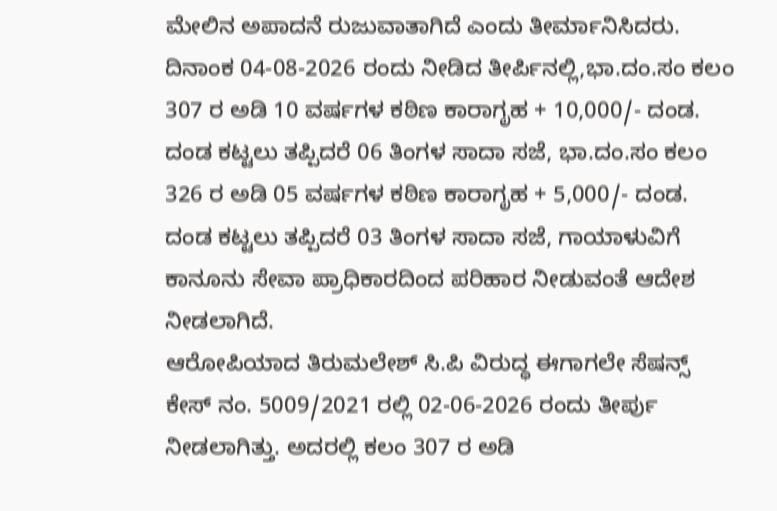ಮೇಲಿನ ಅಪಾದನೆ ರುಜುವಾತಾಗಿದೆ ಎಂದು ತೀರ್ಮಾನಿಸಿದರು.
ದಿನಾಂಕ 04-08-2026 ರಂದು ನೀಡಿದ ತೀರ್ಪಿನಲ್ಲಿ,ಭಾ.ದಂ.ಸಂ ಕಲಂ 307 ರ ಅಡಿ 10 ವರ್ಷಗಳ ಕಠಿಣ ಕಾರಾಗೃಹ + 10,000/- ದಂಡ. ದಂಡ ಕಟ್ಟಲು ತಪ್ಪಿದರೆ 06 ತಿಂಗಳ ಸಾದಾ ಸಜೆ, ಭಾ.ದಂ.ಸಂ ಕಲಂ 326 ರ ಅಡಿ 05 ವರ್ಷಗಳ ಕಠಿಣ ಕಾರಾಗೃಹ + 5,000/- ದಂಡ. ದಂಡ ಕಟ್ಟಲು ತಪ್ಪಿದರೆ 03 ತಿಂಗಳ ಸಾದಾ ಸಜೆ, ಗಾಯಾಳುವಿಗೆ ಕಾನೂನು ಸೇವಾ ಪ್ರಾಧಿಕಾರದಿಂದ ಪರಿಹಾರ ನೀಡುವಂತೆ ಆದೇಶ ನೀಡಲಾಗಿದೆ.
ಆರೋಪಿಯಾದ ತಿರುಮಲೇಶ್ ಸಿ.ಪಿ ವಿರುದ್ಧ ಈಗಾಗಲೇ ಸೆಷನ್ಸ್ ಕೇಸ್ ನಂ. 5009/2021 ರಲ್ಲಿ 02-06-2026 ರಂದು ತೀರ್ಪು ನೀಡಲಾಗಿತ್ತು. ಅದರಲ್ಲಿ ಕಲಂ 307 ರ ಅಡಿ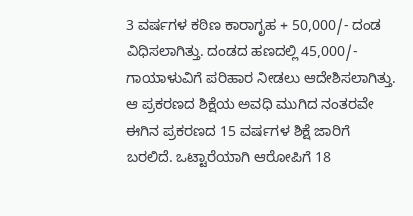3 ವರ್ಷಗಳ ಕಠಿಣ ಕಾರಾಗೃಹ + 50,000/- ದಂಡ ವಿಧಿಸಲಾಗಿತ್ತು. ದಂಡದ ಹಣದಲ್ಲಿ 45,000/- ಗಾಯಾಳುವಿಗೆ ಪರಿಹಾರ ನೀಡಲು ಆದೇಶಿಸಲಾಗಿತ್ತು. ಆ ಪ್ರಕರಣದ ಶಿಕ್ಷೆಯ ಅವಧಿ ಮುಗಿದ ನಂತರವೇ ಈಗಿನ ಪ್ರಕರಣದ 15 ವರ್ಷಗಳ ಶಿಕ್ಷೆ ಜಾರಿಗೆ ಬರಲಿದೆ. ಒಟ್ಟಾರೆಯಾಗಿ ಆರೋಪಿಗೆ 18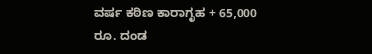ವರ್ಷ ಕಠಿಣ ಕಾರಾಗೃಹ + 65,000 ರೂ. ದಂಡ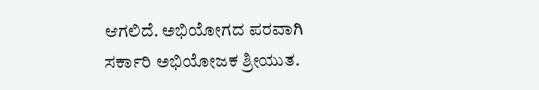ಆಗಲಿದೆ. ಅಭಿಯೋಗದ ಪರವಾಗಿ ಸರ್ಕಾರಿ ಅಭಿಯೋಜಕ ಶ್ರೀಯುತ.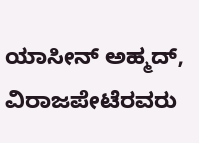ಯಾಸೀನ್ ಅಹ್ಮದ್, ವಿರಾಜಪೇಟೆರವರು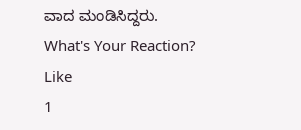ವಾದ ಮಂಡಿಸಿದ್ದರು.
What's Your Reaction?
Like
1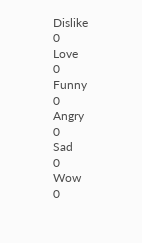Dislike
0
Love
0
Funny
0
Angry
0
Sad
0
Wow
0